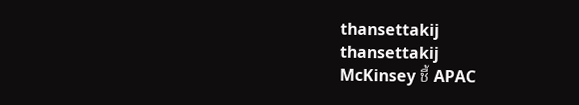thansettakij
thansettakij
McKinsey ชี้ APAC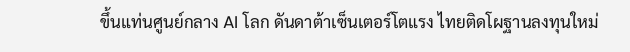ขึ้นแท่นศูนย์กลาง AI โลก ดันดาต้าเซ็นเตอร์โตแรง ไทยติดโผฐานลงทุนใหม่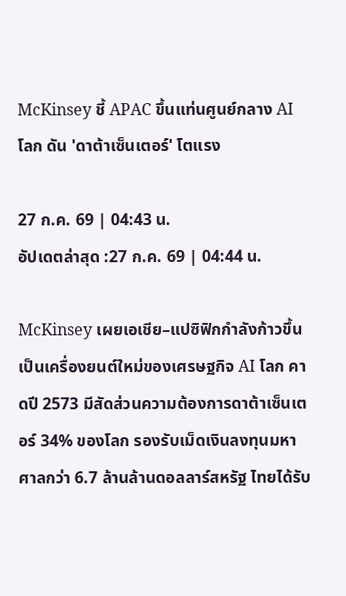McKinsey ชี้ APAC ขึ้นแท่นศูนย์กลาง AI โลก ดัน 'ดาต้าเซ็นเตอร์' โตแรง

27 ก.ค. 69 | 04:43 น.
อัปเดตล่าสุด :27 ก.ค. 69 | 04:44 น.

McKinsey เผยเอเชีย–แปซิฟิกกำลังก้าวขึ้นเป็นเครื่องยนต์ใหม่ของเศรษฐกิจ AI โลก คาดปี 2573 มีสัดส่วนความต้องการดาต้าเซ็นเตอร์ 34% ของโลก รองรับเม็ดเงินลงทุนมหาศาลกว่า 6.7 ล้านล้านดอลลาร์สหรัฐ ไทยได้รับ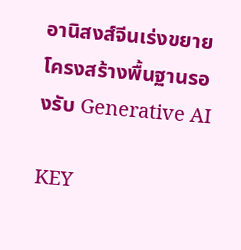อานิสงส์จีนเร่งขยายโครงสร้างพื้นฐานรองรับ Generative AI

KEY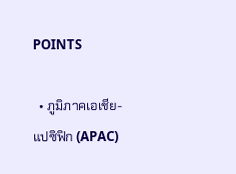POINTS

  • ภูมิภาคเอเชีย-แปซิฟิก (APAC)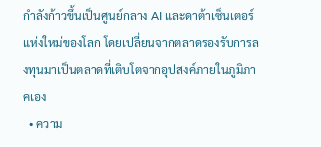กำลังก้าวขึ้นเป็นศูนย์กลาง AI และดาต้าเซ็นเตอร์แห่งใหม่ของโลก โดยเปลี่ยนจากตลาดรองรับการลงทุนมาเป็นตลาดที่เติบโตจากอุปสงค์ภายในภูมิภาคเอง
  • ความ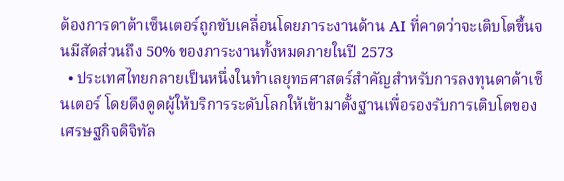ต้องการดาต้าเซ็นเตอร์ถูกขับเคลื่อนโดยภาระงานด้าน AI ที่คาดว่าจะเติบโตขึ้นจนมีสัดส่วนถึง 50% ของภาระงานทั้งหมดภายในปี 2573
  • ประเทศไทยกลายเป็นหนึ่งในทำเลยุทธศาสตร์สำคัญสำหรับการลงทุนดาต้าเซ็นเตอร์ โดยดึงดูดผู้ให้บริการระดับโลกให้เข้ามาตั้งฐานเพื่อรองรับการเติบโตของเศรษฐกิจดิจิทัล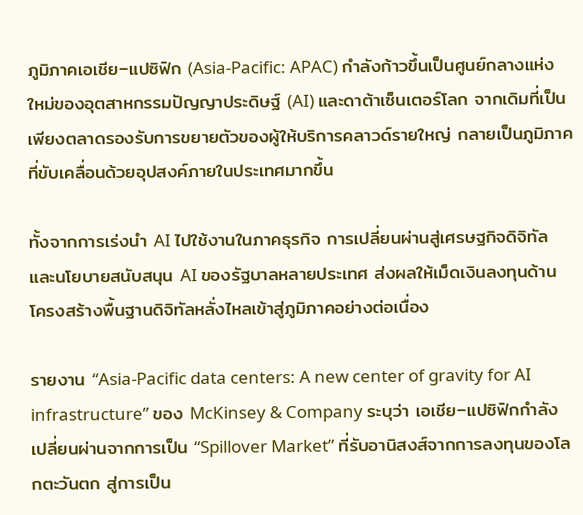ภูมิภาคเอเชีย–แปซิฟิก (Asia-Pacific: APAC) กำลังก้าวขึ้นเป็นศูนย์กลางแห่งใหม่ของอุตสาหกรรมปัญญาประดิษฐ์ (AI) และดาต้าเซ็นเตอร์โลก จากเดิมที่เป็นเพียงตลาดรองรับการขยายตัวของผู้ให้บริการคลาวด์รายใหญ่ กลายเป็นภูมิภาคที่ขับเคลื่อนด้วยอุปสงค์ภายในประเทศมากขึ้น

ทั้งจากการเร่งนำ AI ไปใช้งานในภาคธุรกิจ การเปลี่ยนผ่านสู่เศรษฐกิจดิจิทัล และนโยบายสนับสนุน AI ของรัฐบาลหลายประเทศ ส่งผลให้เม็ดเงินลงทุนด้านโครงสร้างพื้นฐานดิจิทัลหลั่งไหลเข้าสู่ภูมิภาคอย่างต่อเนื่อง

รายงาน “Asia-Pacific data centers: A new center of gravity for AI infrastructure” ของ McKinsey & Company ระบุว่า เอเชีย–แปซิฟิกกำลังเปลี่ยนผ่านจากการเป็น “Spillover Market” ที่รับอานิสงส์จากการลงทุนของโลกตะวันตก สู่การเป็น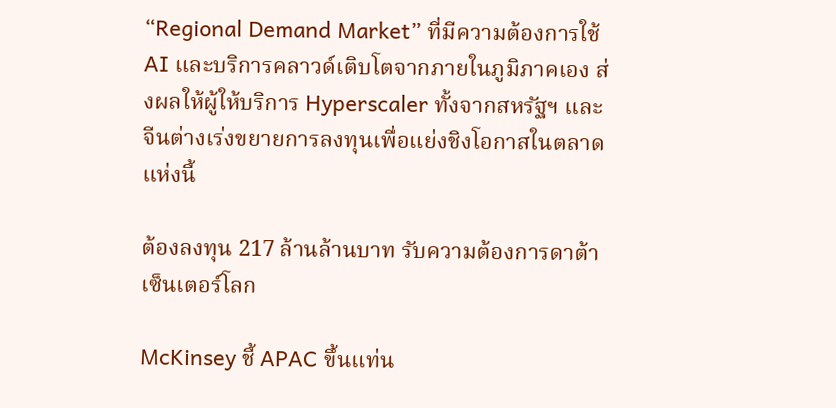“Regional Demand Market” ที่มีความต้องการใช้ AI และบริการคลาวด์เติบโตจากภายในภูมิภาคเอง ส่งผลให้ผู้ให้บริการ Hyperscaler ทั้งจากสหรัฐฯ และจีนต่างเร่งขยายการลงทุนเพื่อแย่งชิงโอกาสในตลาดแห่งนี้

ต้องลงทุน 217 ล้านล้านบาท รับความต้องการดาต้าเซ็นเตอร์โลก

McKinsey ชี้ APAC ขึ้นแท่น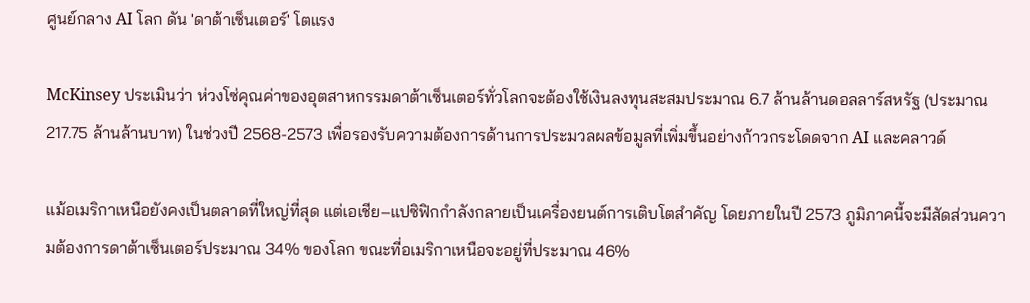ศูนย์กลาง AI โลก ดัน 'ดาต้าเซ็นเตอร์' โตแรง

McKinsey ประเมินว่า ห่วงโซ่คุณค่าของอุตสาหกรรมดาต้าเซ็นเตอร์ทั่วโลกจะต้องใช้เงินลงทุนสะสมประมาณ 6.7 ล้านล้านดอลลาร์สหรัฐ (ประมาณ 217.75 ล้านล้านบาท) ในช่วงปี 2568-2573 เพื่อรองรับความต้องการด้านการประมวลผลข้อมูลที่เพิ่มขึ้นอย่างก้าวกระโดดจาก AI และคลาวด์

แม้อเมริกาเหนือยังคงเป็นตลาดที่ใหญ่ที่สุด แต่เอเชีย–แปซิฟิกกำลังกลายเป็นเครื่องยนต์การเติบโตสำคัญ โดยภายในปี 2573 ภูมิภาคนี้จะมีสัดส่วนความต้องการดาต้าเซ็นเตอร์ประมาณ 34% ของโลก ขณะที่อเมริกาเหนือจะอยู่ที่ประมาณ 46%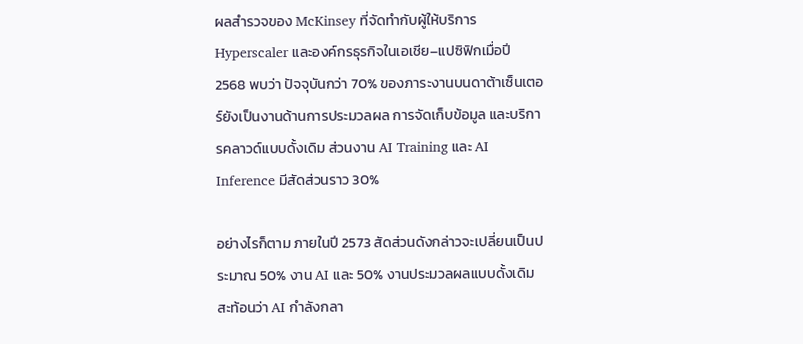ผลสำรวจของ McKinsey ที่จัดทำกับผู้ให้บริการ Hyperscaler และองค์กรธุรกิจในเอเชีย–แปซิฟิกเมื่อปี 2568 พบว่า ปัจจุบันกว่า 70% ของภาระงานบนดาต้าเซ็นเตอร์ยังเป็นงานด้านการประมวลผล การจัดเก็บข้อมูล และบริการคลาวด์แบบดั้งเดิม ส่วนงาน AI Training และ AI Inference มีสัดส่วนราว 30%

อย่างไรก็ตาม ภายในปี 2573 สัดส่วนดังกล่าวจะเปลี่ยนเป็นประมาณ 50% งาน AI และ 50% งานประมวลผลแบบดั้งเดิม สะท้อนว่า AI กำลังกลา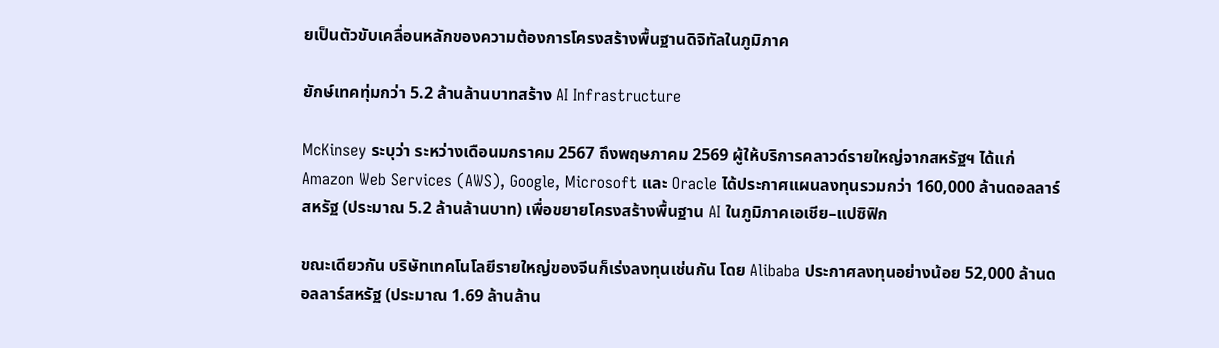ยเป็นตัวขับเคลื่อนหลักของความต้องการโครงสร้างพื้นฐานดิจิทัลในภูมิภาค

ยักษ์เทคทุ่มกว่า 5.2 ล้านล้านบาทสร้าง AI Infrastructure

McKinsey ระบุว่า ระหว่างเดือนมกราคม 2567 ถึงพฤษภาคม 2569 ผู้ให้บริการคลาวด์รายใหญ่จากสหรัฐฯ ได้แก่ Amazon Web Services (AWS), Google, Microsoft และ Oracle ได้ประกาศแผนลงทุนรวมกว่า 160,000 ล้านดอลลาร์สหรัฐ (ประมาณ 5.2 ล้านล้านบาท) เพื่อขยายโครงสร้างพื้นฐาน AI ในภูมิภาคเอเชีย–แปซิฟิก

ขณะเดียวกัน บริษัทเทคโนโลยีรายใหญ่ของจีนก็เร่งลงทุนเช่นกัน โดย Alibaba ประกาศลงทุนอย่างน้อย 52,000 ล้านดอลลาร์สหรัฐ (ประมาณ 1.69 ล้านล้าน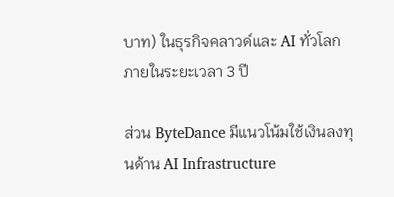บาท) ในธุรกิจคลาวด์และ AI ทั่วโลกภายในระยะเวลา 3 ปี

ส่วน ByteDance มีแนวโน้มใช้เงินลงทุนด้าน AI Infrastructure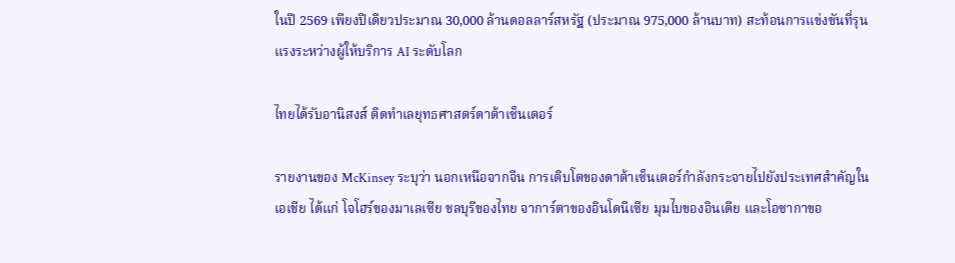ในปี 2569 เพียงปีเดียวประมาณ 30,000 ล้านดอลลาร์สหรัฐ (ประมาณ 975,000 ล้านบาท) สะท้อนการแข่งขันที่รุนแรงระหว่างผู้ให้บริการ AI ระดับโลก

ไทยได้รับอานิสงส์ ติดทำเลยุทธศาสตร์ดาต้าเซ็นเตอร์

รายงานของ McKinsey ระบุว่า นอกเหนือจากจีน การเติบโตของดาต้าเซ็นเตอร์กำลังกระจายไปยังประเทศสำคัญในเอเชีย ได้แก่ โจโฮร์ของมาเลเซีย ชลบุรีของไทย จาการ์ตาของอินโดนีเซีย มุมไบของอินเดีย และโอซากาขอ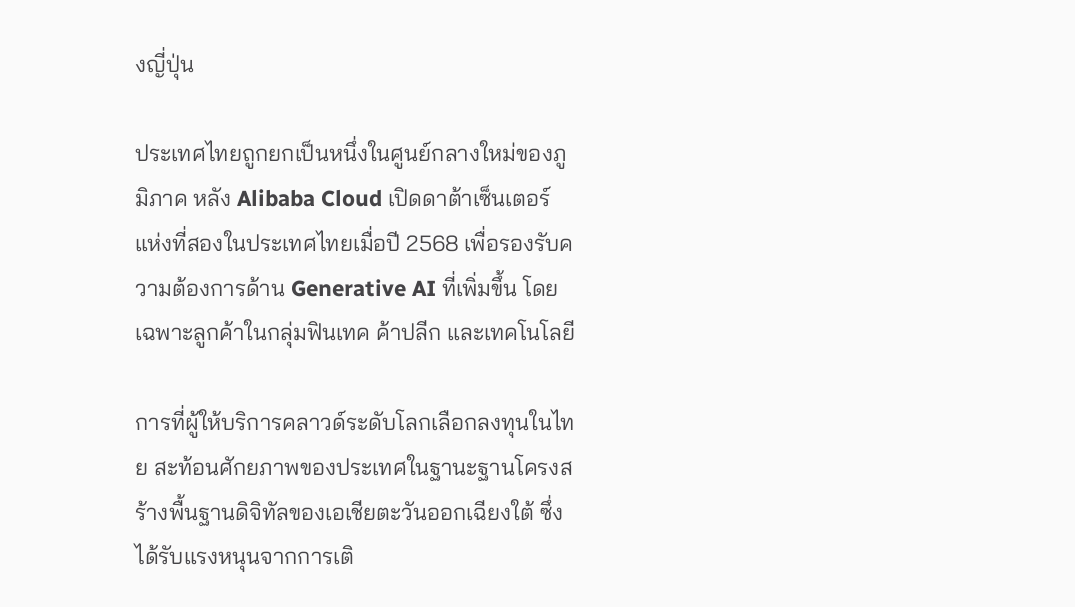งญี่ปุ่น

ประเทศไทยถูกยกเป็นหนึ่งในศูนย์กลางใหม่ของภูมิภาค หลัง Alibaba Cloud เปิดดาต้าเซ็นเตอร์แห่งที่สองในประเทศไทยเมื่อปี 2568 เพื่อรองรับความต้องการด้าน Generative AI ที่เพิ่มขึ้น โดยเฉพาะลูกค้าในกลุ่มฟินเทค ค้าปลีก และเทคโนโลยี

การที่ผู้ให้บริการคลาวด์ระดับโลกเลือกลงทุนในไทย สะท้อนศักยภาพของประเทศในฐานะฐานโครงสร้างพื้นฐานดิจิทัลของเอเชียตะวันออกเฉียงใต้ ซึ่งได้รับแรงหนุนจากการเติ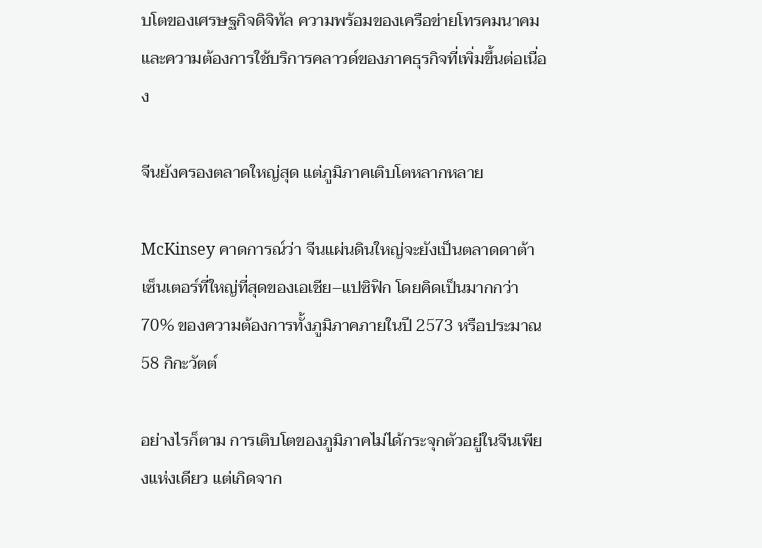บโตของเศรษฐกิจดิจิทัล ความพร้อมของเครือข่ายโทรคมนาคม และความต้องการใช้บริการคลาวด์ของภาคธุรกิจที่เพิ่มขึ้นต่อเนื่อง

จีนยังครองตลาดใหญ่สุด แต่ภูมิภาคเติบโตหลากหลาย

McKinsey คาดการณ์ว่า จีนแผ่นดินใหญ่จะยังเป็นตลาดดาต้าเซ็นเตอร์ที่ใหญ่ที่สุดของเอเชีย–แปซิฟิก โดยคิดเป็นมากกว่า 70% ของความต้องการทั้งภูมิภาคภายในปี 2573 หรือประมาณ 58 กิกะวัตต์

อย่างไรก็ตาม การเติบโตของภูมิภาคไม่ได้กระจุกตัวอยู่ในจีนเพียงแห่งเดียว แต่เกิดจาก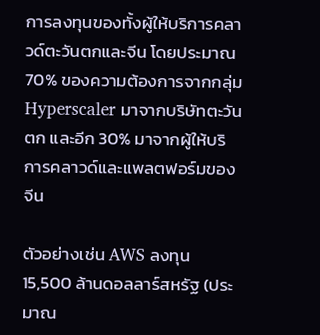การลงทุนของทั้งผู้ให้บริการคลาวด์ตะวันตกและจีน โดยประมาณ 70% ของความต้องการจากกลุ่ม Hyperscaler มาจากบริษัทตะวันตก และอีก 30% มาจากผู้ให้บริการคลาวด์และแพลตฟอร์มของจีน

ตัวอย่างเช่น AWS ลงทุน 15,500 ล้านดอลลาร์สหรัฐ (ประมาณ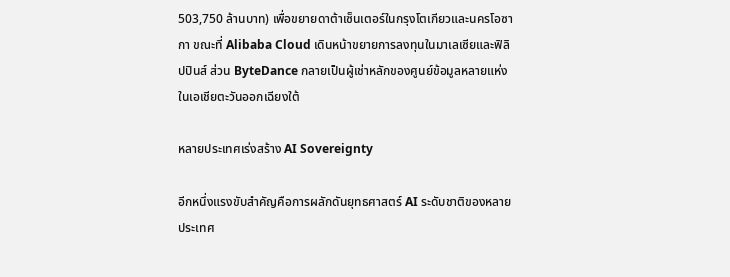503,750 ล้านบาท) เพื่อขยายดาต้าเซ็นเตอร์ในกรุงโตเกียวและนครโอซากา ขณะที่ Alibaba Cloud เดินหน้าขยายการลงทุนในมาเลเซียและฟิลิปปินส์ ส่วน ByteDance กลายเป็นผู้เช่าหลักของศูนย์ข้อมูลหลายแห่งในเอเชียตะวันออกเฉียงใต้

หลายประเทศเร่งสร้าง AI Sovereignty

อีกหนึ่งแรงขับสำคัญคือการผลักดันยุทธศาสตร์ AI ระดับชาติของหลายประเทศ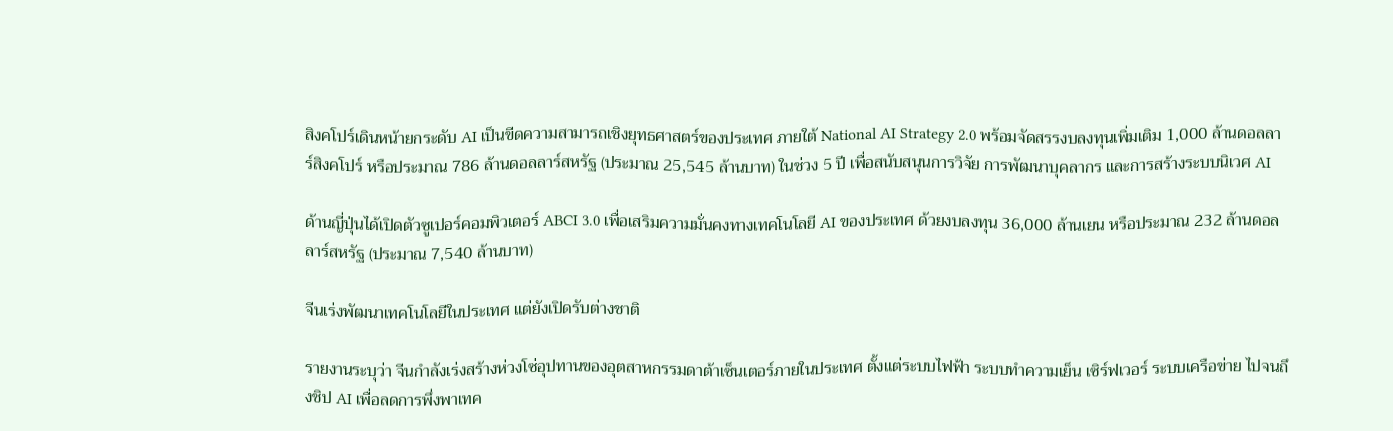สิงคโปร์เดินหน้ายกระดับ AI เป็นขีดความสามารถเชิงยุทธศาสตร์ของประเทศ ภายใต้ National AI Strategy 2.0 พร้อมจัดสรรงบลงทุนเพิ่มเติม 1,000 ล้านดอลลาร์สิงคโปร์ หรือประมาณ 786 ล้านดอลลาร์สหรัฐ (ประมาณ 25,545 ล้านบาท) ในช่วง 5 ปี เพื่อสนับสนุนการวิจัย การพัฒนาบุคลากร และการสร้างระบบนิเวศ AI

ด้านญี่ปุ่นได้เปิดตัวซูเปอร์คอมพิวเตอร์ ABCI 3.0 เพื่อเสริมความมั่นคงทางเทคโนโลยี AI ของประเทศ ด้วยงบลงทุน 36,000 ล้านเยน หรือประมาณ 232 ล้านดอลลาร์สหรัฐ (ประมาณ 7,540 ล้านบาท)

จีนเร่งพัฒนาเทคโนโลยีในประเทศ แต่ยังเปิดรับต่างชาติ

รายงานระบุว่า จีนกำลังเร่งสร้างห่วงโซ่อุปทานของอุตสาหกรรมดาต้าเซ็นเตอร์ภายในประเทศ ตั้งแต่ระบบไฟฟ้า ระบบทำความเย็น เซิร์ฟเวอร์ ระบบเครือข่าย ไปจนถึงชิป AI เพื่อลดการพึ่งพาเทค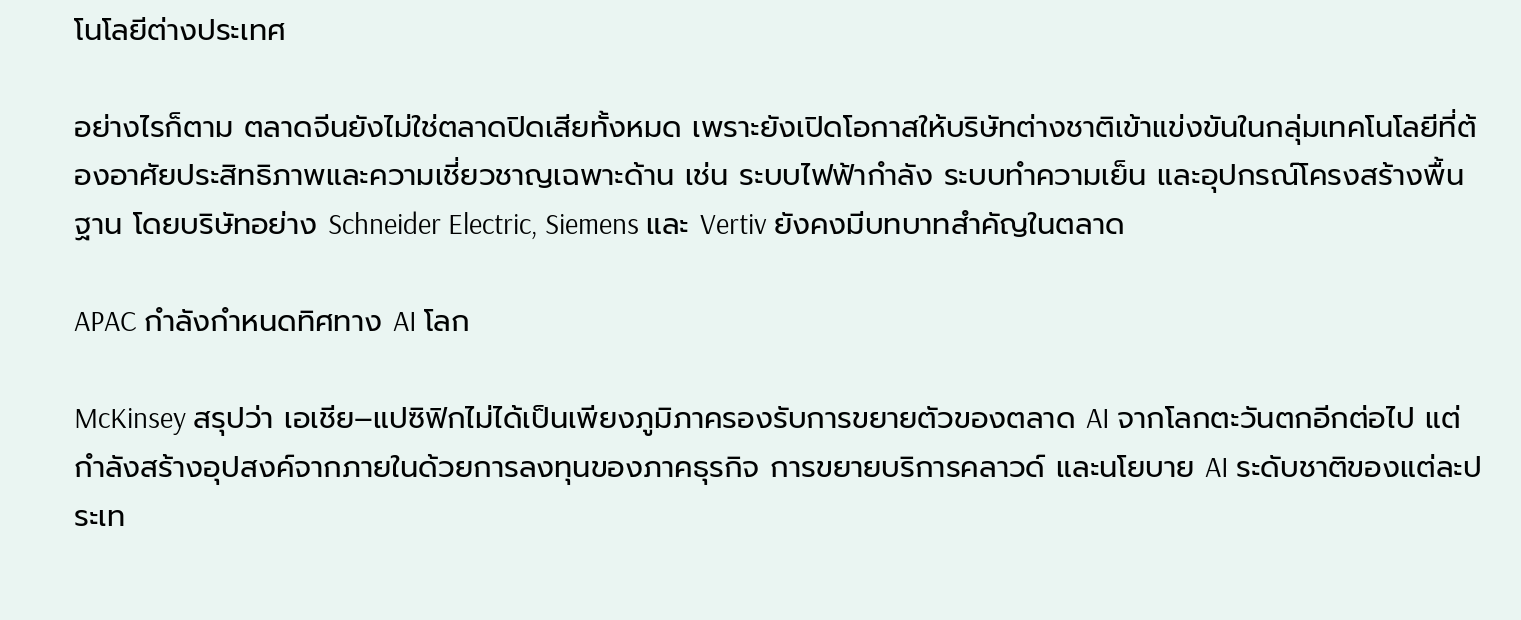โนโลยีต่างประเทศ

อย่างไรก็ตาม ตลาดจีนยังไม่ใช่ตลาดปิดเสียทั้งหมด เพราะยังเปิดโอกาสให้บริษัทต่างชาติเข้าแข่งขันในกลุ่มเทคโนโลยีที่ต้องอาศัยประสิทธิภาพและความเชี่ยวชาญเฉพาะด้าน เช่น ระบบไฟฟ้ากำลัง ระบบทำความเย็น และอุปกรณ์โครงสร้างพื้นฐาน โดยบริษัทอย่าง Schneider Electric, Siemens และ Vertiv ยังคงมีบทบาทสำคัญในตลาด

APAC กำลังกำหนดทิศทาง AI โลก

McKinsey สรุปว่า เอเชีย–แปซิฟิกไม่ได้เป็นเพียงภูมิภาครองรับการขยายตัวของตลาด AI จากโลกตะวันตกอีกต่อไป แต่กำลังสร้างอุปสงค์จากภายในด้วยการลงทุนของภาคธุรกิจ การขยายบริการคลาวด์ และนโยบาย AI ระดับชาติของแต่ละประเท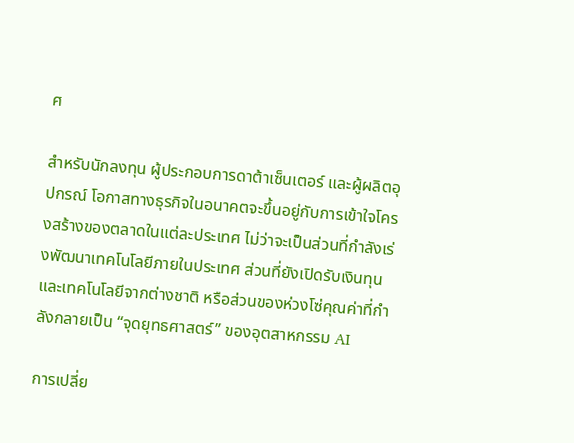ศ

สำหรับนักลงทุน ผู้ประกอบการดาต้าเซ็นเตอร์ และผู้ผลิตอุปกรณ์ โอกาสทางธุรกิจในอนาคตจะขึ้นอยู่กับการเข้าใจโครงสร้างของตลาดในแต่ละประเทศ ไม่ว่าจะเป็นส่วนที่กำลังเร่งพัฒนาเทคโนโลยีภายในประเทศ ส่วนที่ยังเปิดรับเงินทุนและเทคโนโลยีจากต่างชาติ หรือส่วนของห่วงโซ่คุณค่าที่กำลังกลายเป็น “จุดยุทธศาสตร์” ของอุตสาหกรรม AI

การเปลี่ย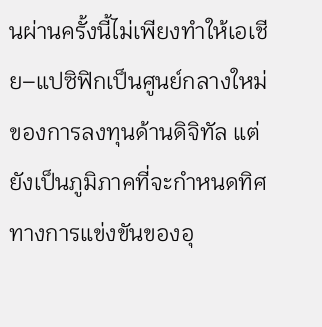นผ่านครั้งนี้ไม่เพียงทำให้เอเชีย–แปซิฟิกเป็นศูนย์กลางใหม่ของการลงทุนด้านดิจิทัล แต่ยังเป็นภูมิภาคที่จะกำหนดทิศทางการแข่งขันของอุ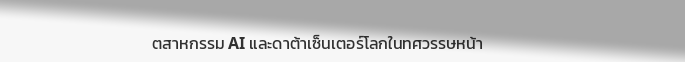ตสาหกรรม AI และดาต้าเซ็นเตอร์โลกในทศวรรษหน้า